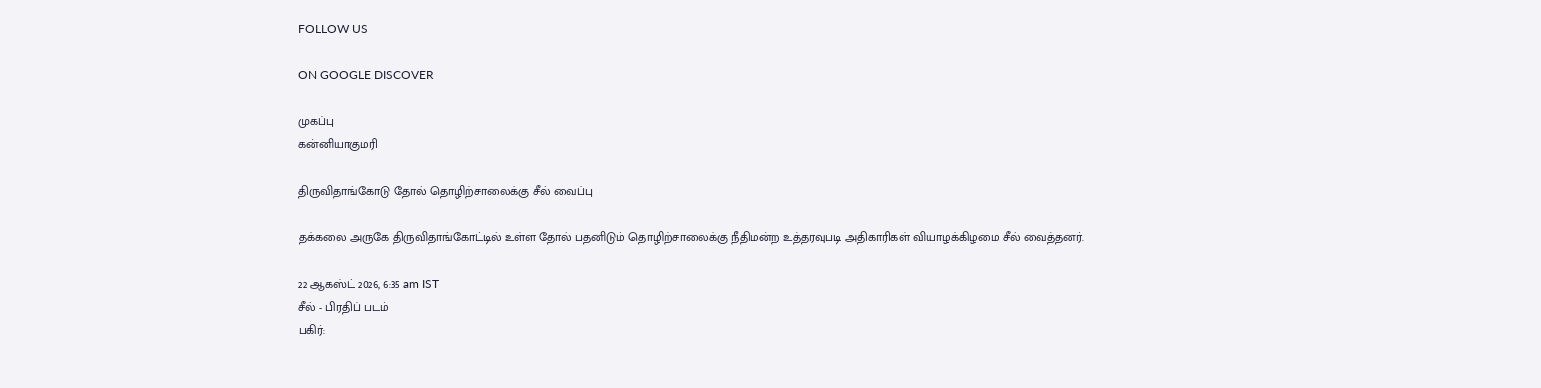FOLLOW US

ON GOOGLE DISCOVER

முகப்பு
கன்னியாகுமரி

திருவிதாங்கோடு தோல் தொழிற்சாலைக்கு சீல் வைப்பு

தக்கலை அருகே திருவிதாங்கோட்டில் உள்ள தோல் பதனிடும் தொழிற்சாலைக்கு நீதிமன்ற உத்தரவுபடி அதிகாரிகள் வியாழக்கிழமை சீல் வைத்தனர்.

22 ஆகஸ்ட் 2026, 6:35 am IST
சீல் - பிரதிப் படம்
பகிர்: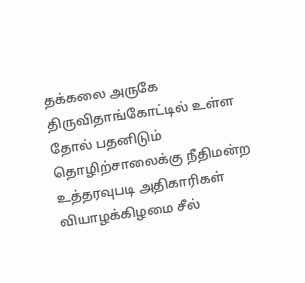தக்கலை அருகே திருவிதாங்கோட்டில் உள்ள தோல் பதனிடும் தொழிற்சாலைக்கு நீதிமன்ற உத்தரவுபடி அதிகாரிகள் வியாழக்கிழமை சீல்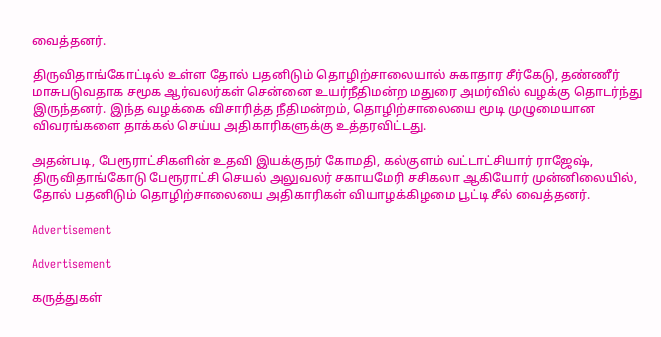வைத்தனர்.

திருவிதாங்கோட்டில் உள்ள தோல் பதனிடும் தொழிற்சாலையால் சுகாதார சீர்கேடு, தண்ணீர் மாசுபடுவதாக சமூக ஆர்வலர்கள் சென்னை உயர்நீதிமன்ற மதுரை அமர்வில் வழக்கு தொடர்ந்து இருந்தனர். இந்த வழக்கை விசாரித்த நீதிமன்றம், தொழிற்சாலையை மூடி முழுமையான விவரங்களை தாக்கல் செய்ய அதிகாரிகளுக்கு உத்தரவிட்டது.

அதன்படி, பேரூராட்சிகளின் உதவி இயக்குநர் கோமதி, கல்குளம் வட்டாட்சியார் ராஜேஷ், திருவிதாங்கோடு பேரூராட்சி செயல் அலுவலர் சகாயமேரி சசிகலா ஆகியோர் முன்னிலையில், தோல் பதனிடும் தொழிற்சாலையை அதிகாரிகள் வியாழக்கிழமை பூட்டி சீல் வைத்தனர்.

Advertisement

Advertisement

கருத்துகள்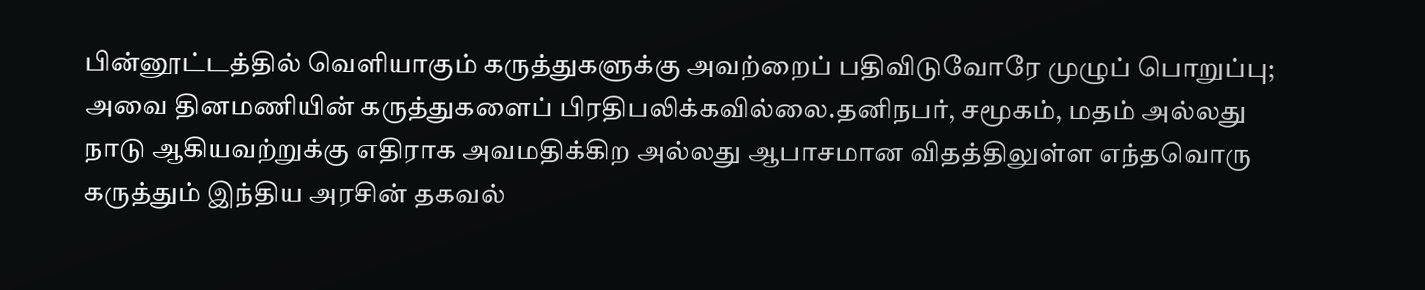பின்னூட்டத்தில் வெளியாகும் கருத்துகளுக்கு அவற்றைப் பதிவிடுவோரே முழுப் பொறுப்பு; அவை தினமணியின் கருத்துகளைப் பிரதிபலிக்கவில்லை.தனிநபர், சமூகம், மதம் அல்லது நாடு ஆகியவற்றுக்கு எதிராக அவமதிக்கிற அல்லது ஆபாசமான விதத்திலுள்ள எந்தவொரு கருத்தும் இந்திய அரசின் தகவல்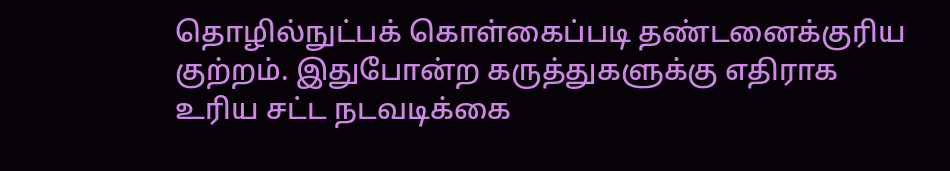தொழில்நுட்பக் கொள்கைப்படி தண்டனைக்குரிய குற்றம். இதுபோன்ற கருத்துகளுக்கு எதிராக உரிய சட்ட நடவடிக்கை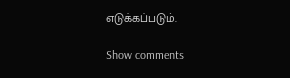எடுக்கப்படும்.

Show comments